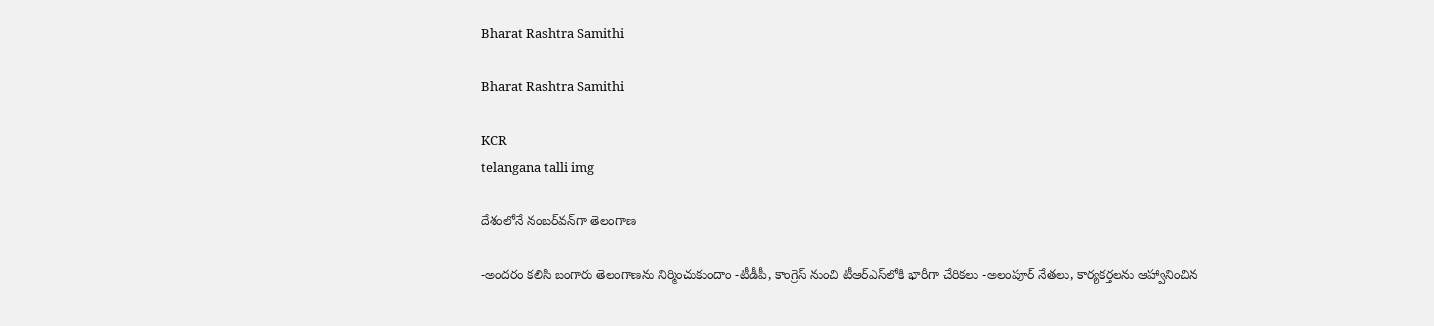Bharat Rashtra Samithi

Bharat Rashtra Samithi

KCR
telangana talli img

దేశంలోనే నంబర్‌వన్‌గా తెలంగాణ

-అందరం కలిసి బంగారు తెలంగాణను నిర్మించుకుందాం -టీడీపీ, కాంగ్రెస్ నుంచి టీఆర్‌ఎస్‌లోకి భారీగా చేరికలు -అలంపూర్ నేతలు, కార్యకర్తలను ఆహ్వానించిన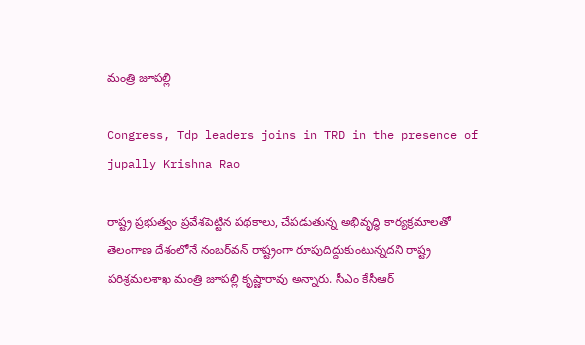మంత్రి జూపల్లి

Congress, Tdp leaders joins in TRD in the presence of jupally Krishna Rao

రాష్ట్ర ప్రభుత్వం ప్రవేశపెట్టిన పథకాలు, చేపడుతున్న అభివృద్ధి కార్యక్రమాలతో తెలంగాణ దేశంలోనే నంబర్‌వన్ రాష్ట్రంగా రూపుదిద్దుకుంటున్నదని రాష్ట్ర పరిశ్రమలశాఖ మంత్రి జూపల్లి కృష్ణారావు అన్నారు. సీఎం కేసీఆర్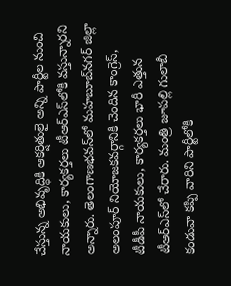చేస్తున్న అభివృద్ధికి ఆకర్షితులై అన్ని పార్టీల నుంచి నాయకులు, కార్యకర్తలు టీఆర్‌ఎస్‌లోకి వస్తున్నారని అన్నారు. తెలంగాణభవన్‌లో మహబూబ్‌నగర్ జిల్లా అలంపూర్ నియోజకవర్గానికి చెందిన కాంగ్రెస్, టీడీపీ నాయకులు, కార్యకర్తలు భారీ ఎత్తున టీఆర్‌ఎస్‌లో చేరారు. మంత్రి జూపల్లి గులాబీ కండువా కప్పి వారిని పార్టీలోకి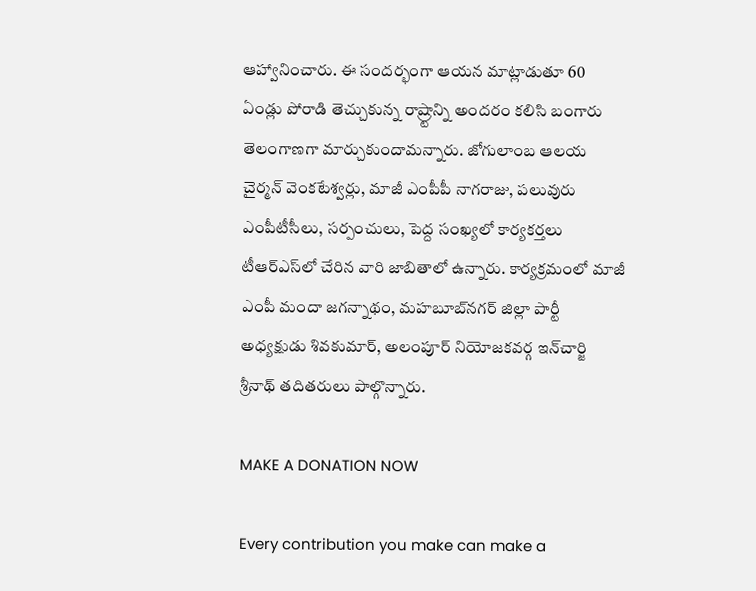ఆహ్వానించారు. ఈ సందర్భంగా ఆయన మాట్లాడుతూ 60 ఏండ్లు పోరాడి తెచ్చుకున్న రాష్ర్టాన్ని అందరం కలిసి బంగారు తెలంగాణగా మార్చుకుందామన్నారు. జోగులాంబ ఆలయ చైర్మన్ వెంకటేశ్వర్లు, మాజీ ఎంపీపీ నాగరాజు, పలువురు ఎంపీటీసీలు, సర్పంచులు, పెద్ద సంఖ్యలో కార్యకర్తలు టీఆర్‌ఎస్‌లో చేరిన వారి జాబితాలో ఉన్నారు. కార్యక్రమంలో మాజీ ఎంపీ మందా జగన్నాథం, మహబూబ్‌నగర్ జిల్లా పార్టీ అధ్యక్షుడు శివకుమార్, అలంపూర్ నియోజకవర్గ ఇన్‌చార్జి శ్రీనాథ్ తదితరులు పాల్గొన్నారు.

MAKE A DONATION NOW

Every contribution you make can make a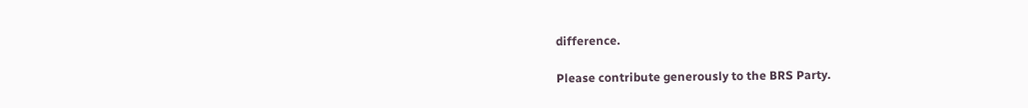difference.

Please contribute generously to the BRS Party.